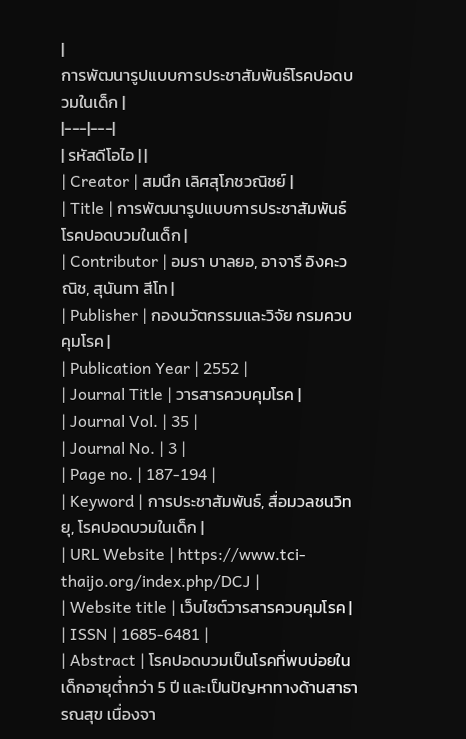|
การพัฒนารูปแบบการประชาสัมพันธ์โรคปอดบวมในเด็ก |
|---|---|
| รหัสดีโอไอ | |
| Creator | สมนึก เลิศสุโภชวณิชย์ |
| Title | การพัฒนารูปแบบการประชาสัมพันธ์โรคปอดบวมในเด็ก |
| Contributor | อมรา บาลยอ, อาจารี อิงคะวณิช, สุนันทา สีโท |
| Publisher | กองนวัตกรรมและวิจัย กรมควบคุมโรค |
| Publication Year | 2552 |
| Journal Title | วารสารควบคุมโรค |
| Journal Vol. | 35 |
| Journal No. | 3 |
| Page no. | 187-194 |
| Keyword | การประชาสัมพันธ์, สื่อมวลชนวิทยุ, โรคปอดบวมในเด็ก |
| URL Website | https://www.tci-thaijo.org/index.php/DCJ |
| Website title | เว็บไซต์วารสารควบคุมโรค |
| ISSN | 1685-6481 |
| Abstract | โรคปอดบวมเป็นโรคที่พบบ่อยในเด็กอายุต่ำกว่า 5 ปี และเป็นปัญหาทางด้านสาธารณสุข เนื่องจา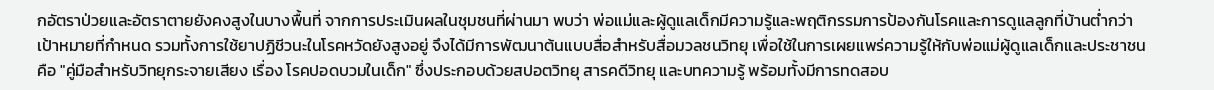กอัตราป่วยและอัตราตายยังคงสูงในบางพื้นที่ จากการประเมินผลในชุมชนที่ผ่านมา พบว่า พ่อแม่และผู้ดูแลเด็กมีความรู้และพฤติกรรมการป้องกันโรคและการดูแลลูกที่บ้านต่ำกว่าเป้าหมายที่กำหนด รวมทั้งการใช้ยาปฏิชีวนะในโรคหวัดยังสูงอยู่ จึงได้มีการพัฒนาต้นแบบสื่อสำหรับสื่อมวลชนวิทยุ เพื่อใช้ในการเผยแพร่ความรู้ให้กับพ่อแม่ผู้ดูแลเด็กและประชาชน คือ "คู่มือสำหรับวิทยุกระจายเสียง เรื่อง โรคปอดบวมในเด็ก" ซึ่งประกอบด้วยสปอตวิทยุ สารคดีวิทยุ และบทความรู้ พร้อมทั้งมีการทดสอบ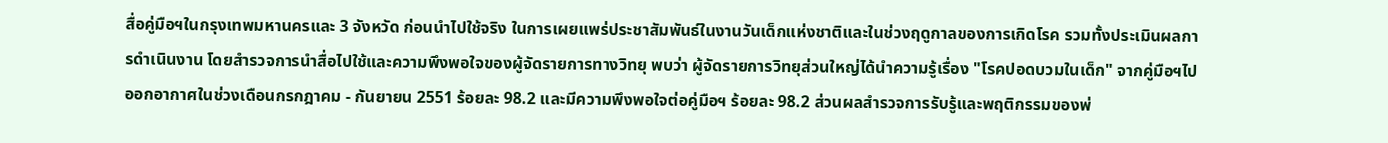สื่อคู่มือฯในกรุงเทพมหานครและ 3 จังหวัด ก่อนนำไปใช้จริง ในการเผยแพร่ประชาสัมพันธ์ในงานวันเด็กแห่งชาติและในช่วงฤดูกาลของการเกิดโรค รวมทั้งประเมินผลการดำเนินงาน โดยสำรวจการนำสื่อไปใช้และความพึงพอใจของผู้จัดรายการทางวิทยุ พบว่า ผู้จัดรายการวิทยุส่วนใหญ่ได้นำความรู้เรื่อง "โรคปอดบวมในเด็ก" จากคู่มือฯไปออกอากาศในช่วงเดือนกรกฎาคม - กันยายน 2551 ร้อยละ 98.2 และมีความพึงพอใจต่อคู่มือฯ ร้อยละ 98.2 ส่วนผลสำรวจการรับรู้และพฤติกรรมของพ่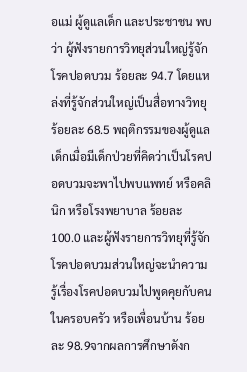อแม่ ผู้ดูแลเด็ก และประชาชน พบว่า ผู้ฟังรายการวิทยุส่วนใหญ่รู้จักโรคปอดบวม ร้อยละ 94.7 โดยแหล่งที่รู้จักส่วนใหญ่เป็นสื่อทางวิทยุ ร้อยละ 68.5 พฤติกรรมของผู้ดูแลเด็กเมื่อมีเด็กป่วยที่คิดว่าเป็นโรคปอดบวมจะพาไปพบแพทย์ หรือคลินิก หรือโรงพยาบาล ร้อยละ 100.0 และผู้ฟังรายการวิทยุที่รู้จักโรคปอดบวมส่วนใหญ่จะนำความรู้เรื่องโรคปอดบวมไปพูดคุยกับคนในครอบครัว หรือเพื่อนบ้าน ร้อยละ 98.9จากผลการศึกษาดังก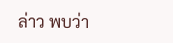ล่าว พบว่า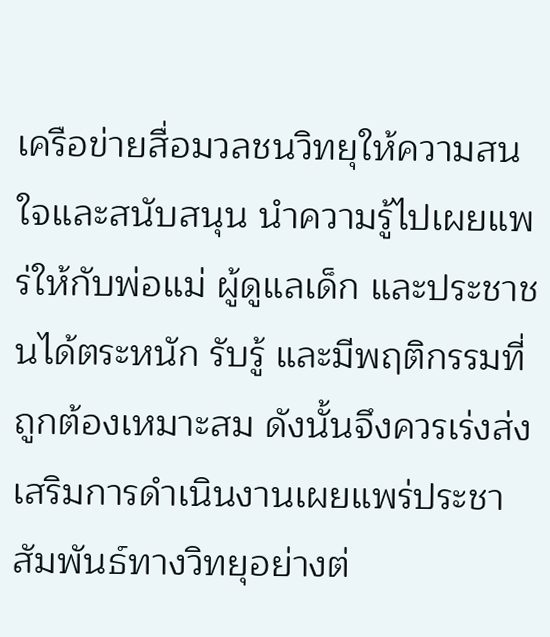เครือข่ายสื่อมวลชนวิทยุให้ความสนใจและสนับสนุน นำความรู้ไปเผยแพร่ให้กับพ่อแม่ ผู้ดูแลเด็ก และประชาชนได้ตระหนัก รับรู้ และมีพฤติกรรมที่ถูกต้องเหมาะสม ดังนั้นจึงควรเร่งส่งเสริมการดำเนินงานเผยแพร่ประชาสัมพันธ์ทางวิทยุอย่างต่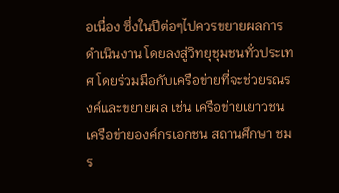อเนื่อง ซึ่งในปีต่อๆไปควรขยายผลการดำเนินงาน โดยลงสู่วิทยุชุมชนทั่วประเทศ โดยร่วมมือกับเครือข่ายที่จะช่วยรณรงค์และขยายผล เช่น เครือข่ายเยาวชน เครือข่ายองค์กรเอกชน สถานศึกษา ชมร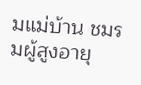มแม่บ้าน ชมรมผู้สูงอายุ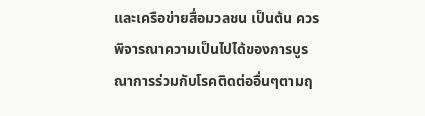และเครือข่ายสื่อมวลชน เป็นต้น ควรพิจารณาความเป็นไปได้ของการบูรณาการร่วมกับโรคติดต่ออื่นๆตามฤ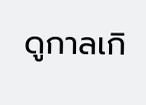ดูกาลเกิ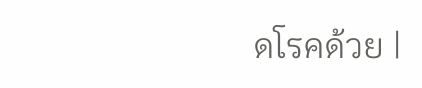ดโรคด้วย |